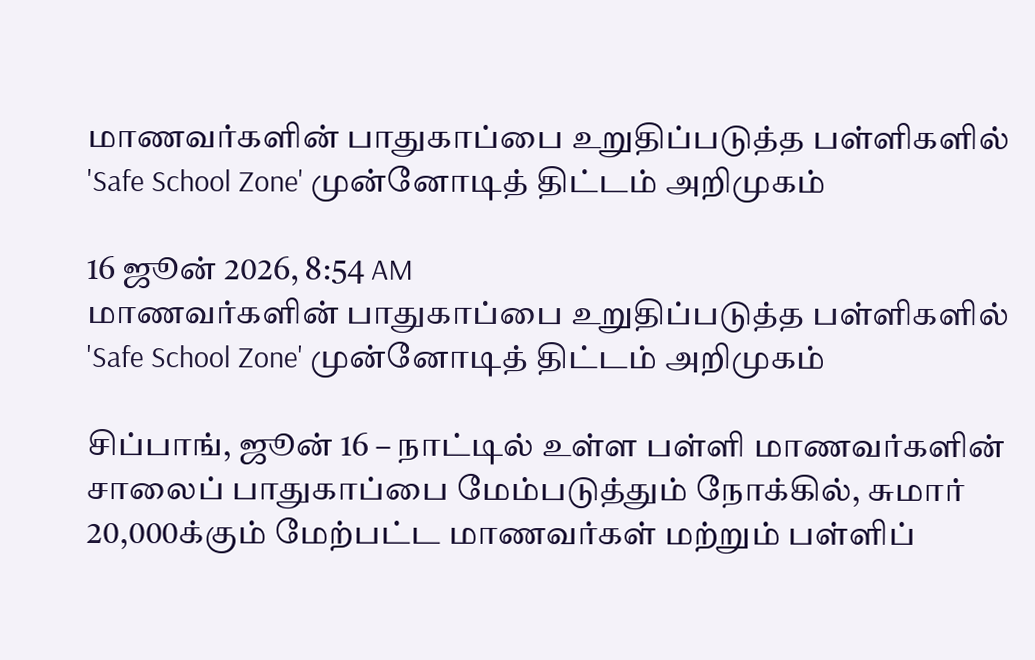மாணவர்களின் பாதுகாப்பை உறுதிப்படுத்த பள்ளிகளில் 'Safe School Zone' முன்னோடித் திட்டம் அறிமுகம்

16 ஜூன் 2026, 8:54 AM
மாணவர்களின் பாதுகாப்பை உறுதிப்படுத்த பள்ளிகளில் 'Safe School Zone' முன்னோடித் திட்டம் அறிமுகம்

சிப்பாங், ஜூன் 16 – நாட்டில் உள்ள பள்ளி மாணவர்களின் சாலைப் பாதுகாப்பை மேம்படுத்தும் நோக்கில், சுமார் 20,000க்கும் மேற்பட்ட மாணவர்கள் மற்றும் பள்ளிப்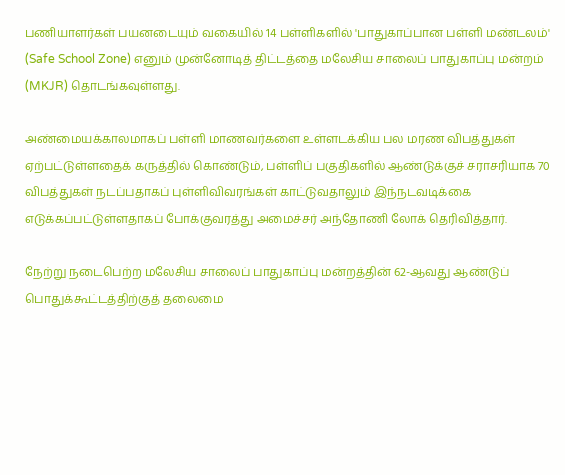பணியாளர்கள் பயனடையும் வகையில் 14 பள்ளிகளில் 'பாதுகாப்பான பள்ளி மண்டலம்' (Safe School Zone) எனும் முன்னோடித் திட்டத்தை மலேசிய சாலைப் பாதுகாப்பு மன்றம் (MKJR) தொடங்கவுள்ளது.

அண்மையக்காலமாகப் பள்ளி மாணவர்களை உள்ளடக்கிய பல மரண விபத்துகள் ஏற்பட்டுள்ளதைக் கருத்தில் கொண்டும், பள்ளிப் பகுதிகளில் ஆண்டுக்குச் சராசரியாக 70 விபத்துகள் நடப்பதாகப் புள்ளிவிவரங்கள் காட்டுவதாலும் இந்நடவடிக்கை எடுக்கப்பட்டுள்ளதாகப் போக்குவரத்து அமைச்சர் அந்தோணி லோக் தெரிவித்தார்.

நேற்று நடைபெற்ற மலேசிய சாலைப் பாதுகாப்பு மன்றத்தின் 62-ஆவது ஆண்டுப் பொதுக்கூட்டத்திற்குத் தலைமை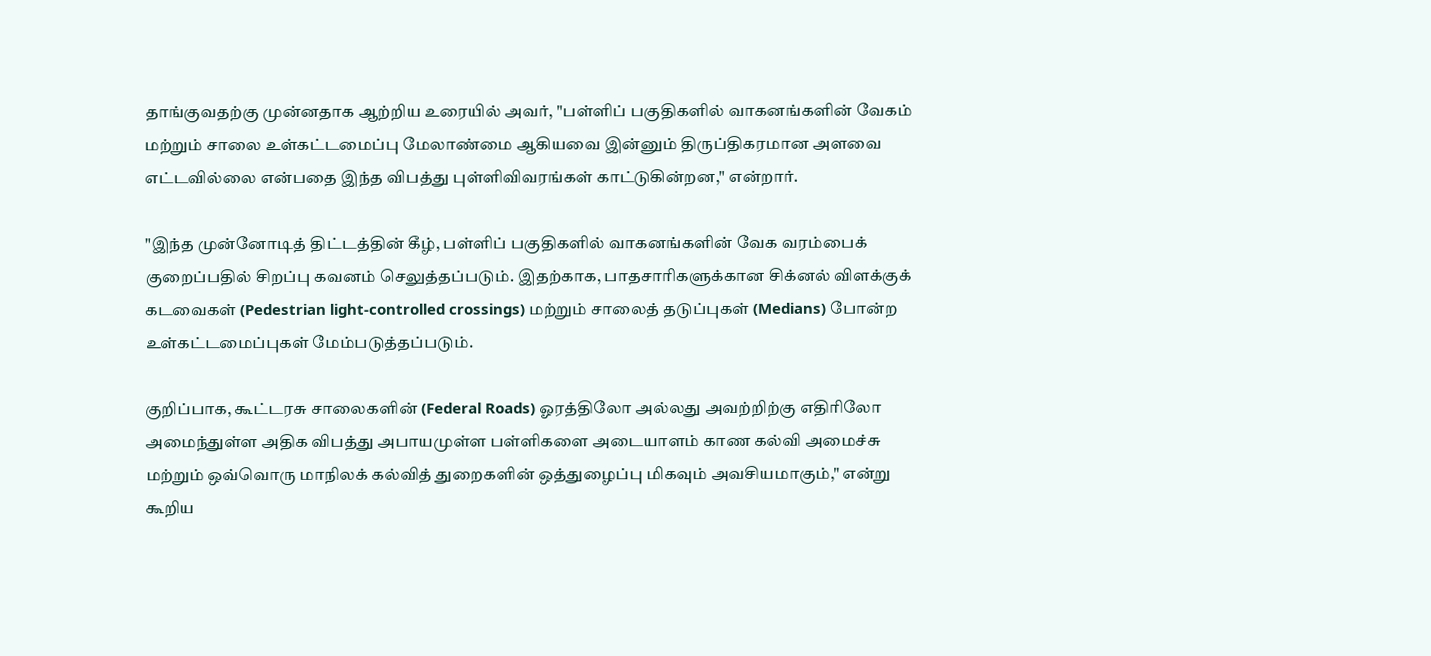தாங்குவதற்கு முன்னதாக ஆற்றிய உரையில் அவர், "பள்ளிப் பகுதிகளில் வாகனங்களின் வேகம் மற்றும் சாலை உள்கட்டமைப்பு மேலாண்மை ஆகியவை இன்னும் திருப்திகரமான அளவை எட்டவில்லை என்பதை இந்த விபத்து புள்ளிவிவரங்கள் காட்டுகின்றன," என்றார்.

"இந்த முன்னோடித் திட்டத்தின் கீழ், பள்ளிப் பகுதிகளில் வாகனங்களின் வேக வரம்பைக் குறைப்பதில் சிறப்பு கவனம் செலுத்தப்படும். இதற்காக, பாதசாரிகளுக்கான சிக்னல் விளக்குக் கடவைகள் (Pedestrian light-controlled crossings) மற்றும் சாலைத் தடுப்புகள் (Medians) போன்ற உள்கட்டமைப்புகள் மேம்படுத்தப்படும்.

குறிப்பாக, கூட்டரசு சாலைகளின் (Federal Roads) ஓரத்திலோ அல்லது அவற்றிற்கு எதிரிலோ அமைந்துள்ள அதிக விபத்து அபாயமுள்ள பள்ளிகளை அடையாளம் காண கல்வி அமைச்சு மற்றும் ஒவ்வொரு மாநிலக் கல்வித் துறைகளின் ஒத்துழைப்பு மிகவும் அவசியமாகும்," என்று கூறிய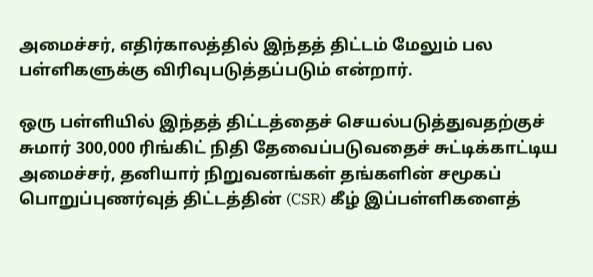அமைச்சர், எதிர்காலத்தில் இந்தத் திட்டம் மேலும் பல பள்ளிகளுக்கு விரிவுபடுத்தப்படும் என்றார்.

ஒரு பள்ளியில் இந்தத் திட்டத்தைச் செயல்படுத்துவதற்குச் சுமார் 300,000 ரிங்கிட் நிதி தேவைப்படுவதைச் சுட்டிக்காட்டிய அமைச்சர், தனியார் நிறுவனங்கள் தங்களின் சமூகப் பொறுப்புணர்வுத் திட்டத்தின் (CSR) கீழ் இப்பள்ளிகளைத்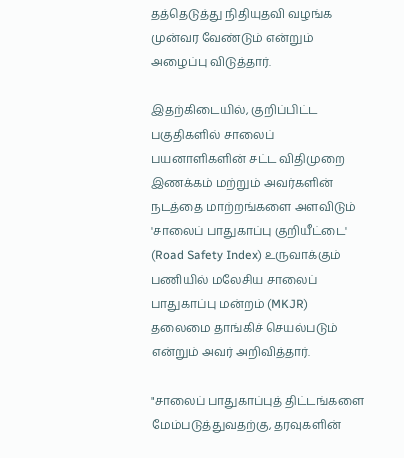தத்தெடுத்து நிதியுதவி வழங்க முன்வர வேண்டும் என்றும் அழைப்பு விடுத்தார்.

இதற்கிடையில், குறிப்பிட்ட பகுதிகளில் சாலைப் பயனாளிகளின் சட்ட விதிமுறை இணக்கம் மற்றும் அவர்களின் நடத்தை மாற்றங்களை அளவிடும் 'சாலைப் பாதுகாப்பு குறியீட்டை' (Road Safety Index) உருவாக்கும் பணியில் மலேசிய சாலைப் பாதுகாப்பு மன்றம் (MKJR) தலைமை தாங்கிச் செயல்படும் என்றும் அவர் அறிவித்தார்.

"சாலைப் பாதுகாப்புத் திட்டங்களை மேம்படுத்துவதற்கு, தரவுகளின்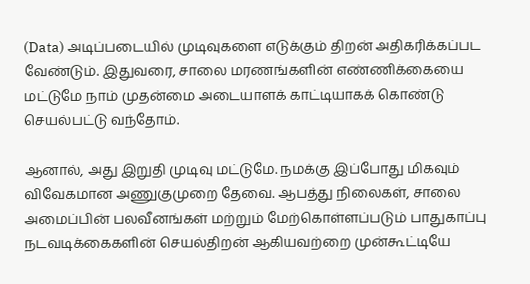(Data) அடிப்படையில் முடிவுகளை எடுக்கும் திறன் அதிகரிக்கப்பட வேண்டும். இதுவரை, சாலை மரணங்களின் எண்ணிக்கையை மட்டுமே நாம் முதன்மை அடையாளக் காட்டியாகக் கொண்டு செயல்பட்டு வந்தோம்.

ஆனால், அது இறுதி முடிவு மட்டுமே. நமக்கு இப்போது மிகவும் விவேகமான அணுகுமுறை தேவை. ஆபத்து நிலைகள், சாலை அமைப்பின் பலவீனங்கள் மற்றும் மேற்கொள்ளப்படும் பாதுகாப்பு நடவடிக்கைகளின் செயல்திறன் ஆகியவற்றை முன்கூட்டியே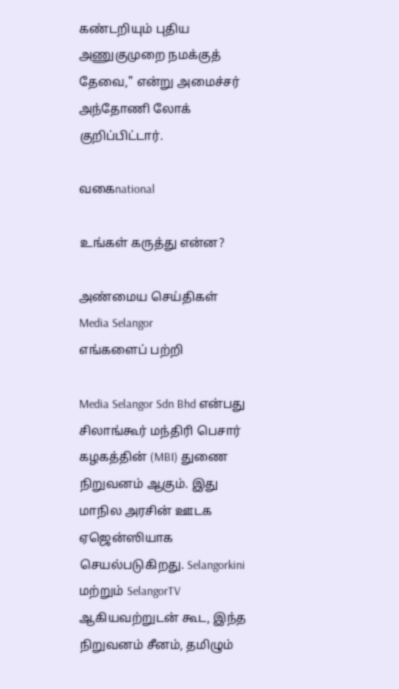கண்டறியும் புதிய அணுகுமுறை நமக்குத் தேவை," என்று அமைச்சர் அந்தோணி லோக் குறிப்பிட்டார்.

வகைnational

உங்கள் கருத்து என்ன?

அண்மைய செய்திகள்
Media Selangor
எங்களைப் பற்றி

Media Selangor Sdn Bhd என்பது சிலாங்கூர் மந்திரி பெசார் கழகத்தின் (MBI) துணை நிறுவனம் ஆகும். இது மாநில அரசின் ஊடக ஏஜென்ஸியாக செயல்படுகிறது. Selangorkini மற்றும் SelangorTV ஆகியவற்றுடன் கூட, இந்த நிறுவனம் சீனம், தமிழும்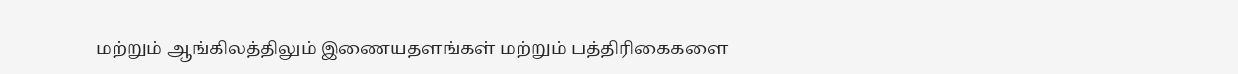மற்றும் ஆங்கிலத்திலும் இணையதளங்கள் மற்றும் பத்திரிகைகளை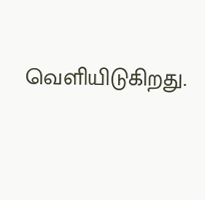வெளியிடுகிறது.